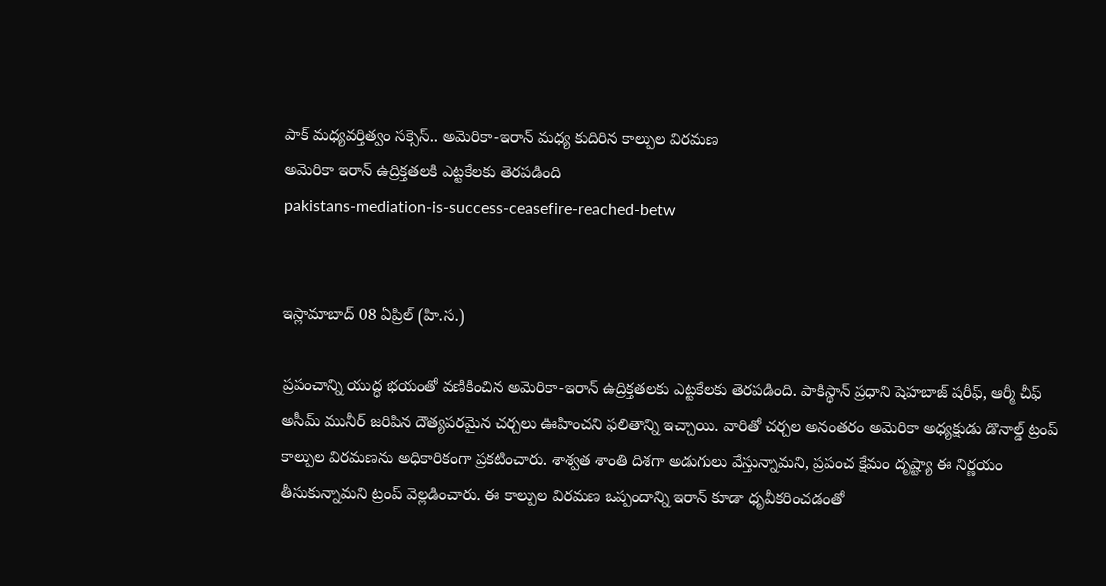పాక్ మధ్యవర్తిత్వం సక్సెస్.. అమెరికా-ఇరాన్ మధ్య కుదిరిన కాల్పుల విరమణ
అమెరికా ఇరాన్ ఉద్రిక్తతలకి ఎట్టకేలకు తెరపడింది
pakistans-mediation-is-success-ceasefire-reached-betw


ఇస్లామాబాద్ 08 ఏప్రిల్ (హి.స.)

ప్రపంచాన్ని యుద్ధ భయంతో వణికించిన అమెరికా-ఇరాన్ ఉద్రిక్తతలకు ఎట్టకేలకు తెరపడింది. పాకిస్థాన్ ప్రధాని షెహబాజ్ షరీఫ్, ఆర్మీ చీఫ్ అసీమ్ మునీర్ జరిపిన దౌత్యపరమైన చర్చలు ఊహించని ఫలితాన్ని ఇచ్చాయి. వారితో చర్చల అనంతరం అమెరికా అధ్యక్షుడు డొనాల్డ్ ట్రంప్ కాల్పుల విరమణను అధికారికంగా ప్రకటించారు. శాశ్వత శాంతి దిశగా అడుగులు వేస్తున్నామని, ప్రపంచ క్షేమం దృష్ట్యా ఈ నిర్ణయం తీసుకున్నామని ట్రంప్ వెల్లడించారు. ఈ కాల్పుల విరమణ ఒప్పందాన్ని ఇరాన్ కూడా ధృవీకరించడంతో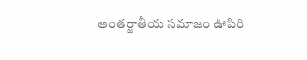అంతర్జాతీయ సమాజం ఊపిరి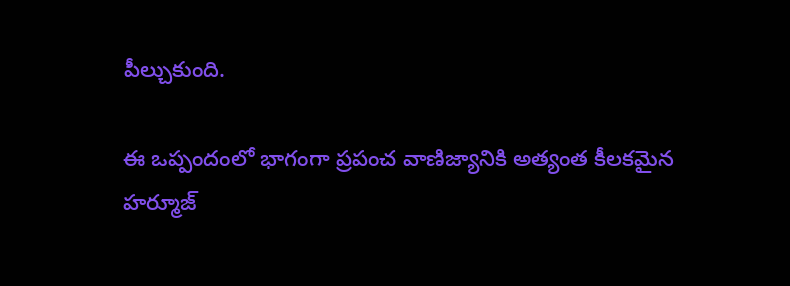పీల్చుకుంది.

ఈ ఒప్పందంలో భాగంగా ప్రపంచ వాణిజ్యానికి అత్యంత కీలకమైన హర్మూజ్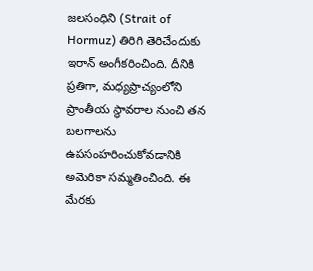జలసంధిని (Strait of Hormuz) తిరిగి తెరిచేందుకు ఇరాన్ అంగీకరించింది. దీనికి ప్రతిగా, మధ్యప్రాచ్యంలోని ప్రాంతీయ స్థావరాల నుంచి తన బలగాలను ఉపసంహరించుకోవడానికి అమెరికా సమ్మతించింది. ఈ మేరకు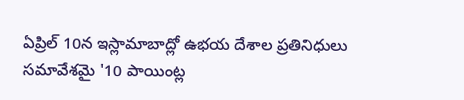ఏప్రిల్ 10న ఇస్లామాబాద్లో ఉభయ దేశాల ప్రతినిధులు సమావేశమై '10 పాయింట్ల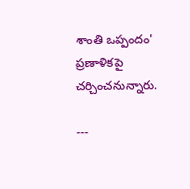శాంతి ఒప్పందం' ప్రణాళికపై చర్చించనున్నారు.

---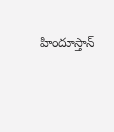హిందూస్తాన్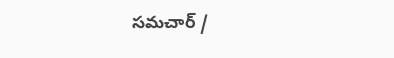సమచార్ /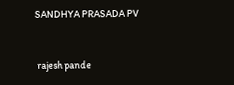SANDHYA PRASADA PV


 rajesh pande